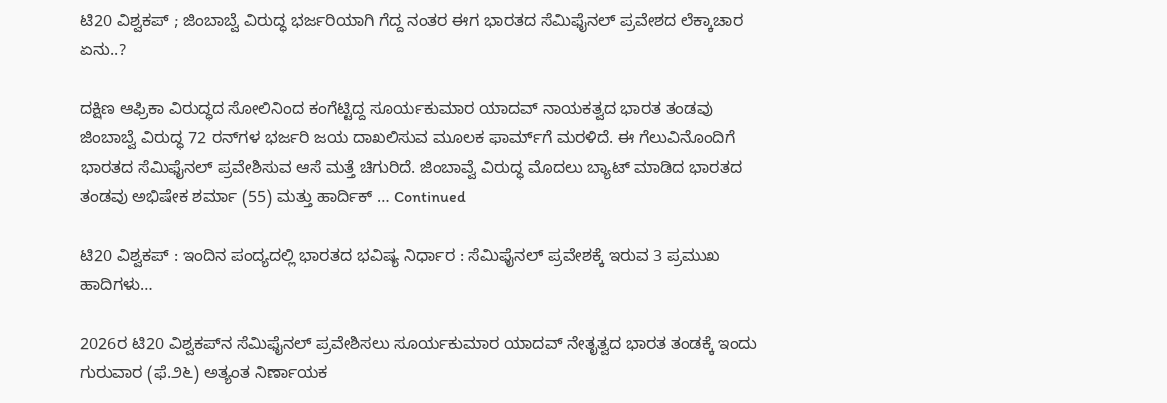ಟಿ20 ವಿಶ್ವಕಪ್ ; ಜಿಂಬಾಬ್ವೆ ವಿರುದ್ಧ ಭರ್ಜರಿಯಾಗಿ ಗೆದ್ದ ನಂತರ ಈಗ ಭಾರತದ ಸೆಮಿಫೈನಲ್ ಪ್ರವೇಶದ ಲೆಕ್ಕಾಚಾರ ಏನು..?

ದಕ್ಷಿಣ ಆಫ್ರಿಕಾ ವಿರುದ್ಧದ ಸೋಲಿನಿಂದ ಕಂಗೆಟ್ಟಿದ್ದ ಸೂರ್ಯಕುಮಾರ ಯಾದವ್ ನಾಯಕತ್ವದ ಭಾರತ ತಂಡವು ಜಿಂಬಾಬ್ವೆ ವಿರುದ್ಧ 72 ರನ್‌ಗಳ ಭರ್ಜರಿ ಜಯ ದಾಖಲಿಸುವ ಮೂಲಕ ಫಾರ್ಮ್‌ಗೆ ಮರಳಿದೆ. ಈ ಗೆಲುವಿನೊಂದಿಗೆ ಭಾರತದ ಸೆಮಿಫೈನಲ್ ಪ್ರವೇಶಿಸುವ ಆಸೆ ಮತ್ತೆ ಚಿಗುರಿದೆ. ಜಿಂಬಾವ್ವೆ ವಿರುದ್ಧ ಮೊದಲು ಬ್ಯಾಟ್ ಮಾಡಿದ ಭಾರತದ ತಂಡವು ಅಭಿಷೇಕ ಶರ್ಮಾ (55) ಮತ್ತು ಹಾರ್ದಿಕ್ … Continued

ಟಿ20 ವಿಶ್ವಕಪ್‌ : ಇಂದಿನ ಪಂದ್ಯದಲ್ಲಿ ಭಾರತದ ಭವಿಷ್ಯ ನಿರ್ಧಾರ : ಸೆಮಿಫೈನಲ್ ಪ್ರವೇಶಕ್ಕೆ ಇರುವ 3 ಪ್ರಮುಖ ಹಾದಿಗಳು…

2026ರ ಟಿ20 ವಿಶ್ವಕಪ್‌ನ ಸೆಮಿಫೈನಲ್ ಪ್ರವೇಶಿಸಲು ಸೂರ್ಯಕುಮಾರ ಯಾದವ್ ನೇತೃತ್ವದ ಭಾರತ ತಂಡಕ್ಕೆ ಇಂದು ಗುರುವಾರ (ಫೆ.೨೬) ಅತ್ಯಂತ ನಿರ್ಣಾಯಕ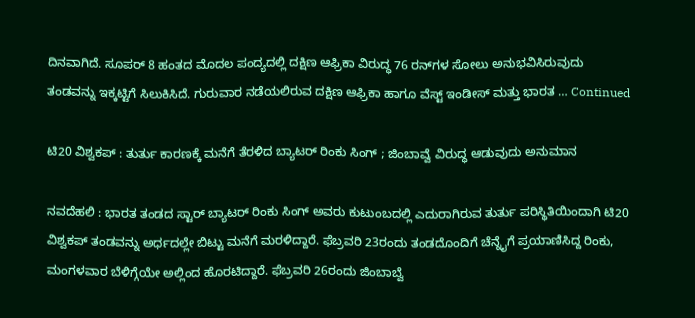ದಿನವಾಗಿದೆ. ಸೂಪರ್ 8 ಹಂತದ ಮೊದಲ ಪಂದ್ಯದಲ್ಲಿ ದಕ್ಷಿಣ ಆಫ್ರಿಕಾ ವಿರುದ್ಧ 76 ರನ್‌ಗಳ ಸೋಲು ಅನುಭವಿಸಿರುವುದು ತಂಡವನ್ನು ಇಕ್ಕಟ್ಟಿಗೆ ಸಿಲುಕಿಸಿದೆ. ಗುರುವಾರ ನಡೆಯಲಿರುವ ದಕ್ಷಿಣ ಆಫ್ರಿಕಾ ಹಾಗೂ ವೆಸ್ಟ್ ಇಂಡೀಸ್ ಮತ್ತು ಭಾರತ … Continued

ಟಿ20 ವಿಶ್ವಕಪ್ : ತುರ್ತು ಕಾರಣಕ್ಕೆ ಮನೆಗೆ ತೆರಳಿದ ಬ್ಯಾಟರ್‌ ರಿಂಕು ಸಿಂಗ್‌ ; ಜಿಂಬಾವ್ವೆ ವಿರುದ್ಧ ಆಡುವುದು ಅನುಮಾನ

ನವದೆಹಲಿ : ಭಾರತ ತಂಡದ ಸ್ಟಾರ್ ಬ್ಯಾಟರ್ ರಿಂಕು ಸಿಂಗ್ ಅವರು ಕುಟುಂಬದಲ್ಲಿ ಎದುರಾಗಿರುವ ತುರ್ತು ಪರಿಸ್ಥಿತಿಯಿಂದಾಗಿ ಟಿ20 ವಿಶ್ವಕಪ್ ತಂಡವನ್ನು ಅರ್ಧದಲ್ಲೇ ಬಿಟ್ಟು ಮನೆಗೆ ಮರಳಿದ್ದಾರೆ. ಫೆಬ್ರವರಿ 23ರಂದು ತಂಡದೊಂದಿಗೆ ಚೆನ್ನೈಗೆ ಪ್ರಯಾಣಿಸಿದ್ದ ರಿಂಕು, ಮಂಗಳವಾರ ಬೆಳಿಗ್ಗೆಯೇ ಅಲ್ಲಿಂದ ಹೊರಟಿದ್ದಾರೆ. ಫೆಬ್ರವರಿ 26ರಂದು ಜಿಂಬಾಬ್ವೆ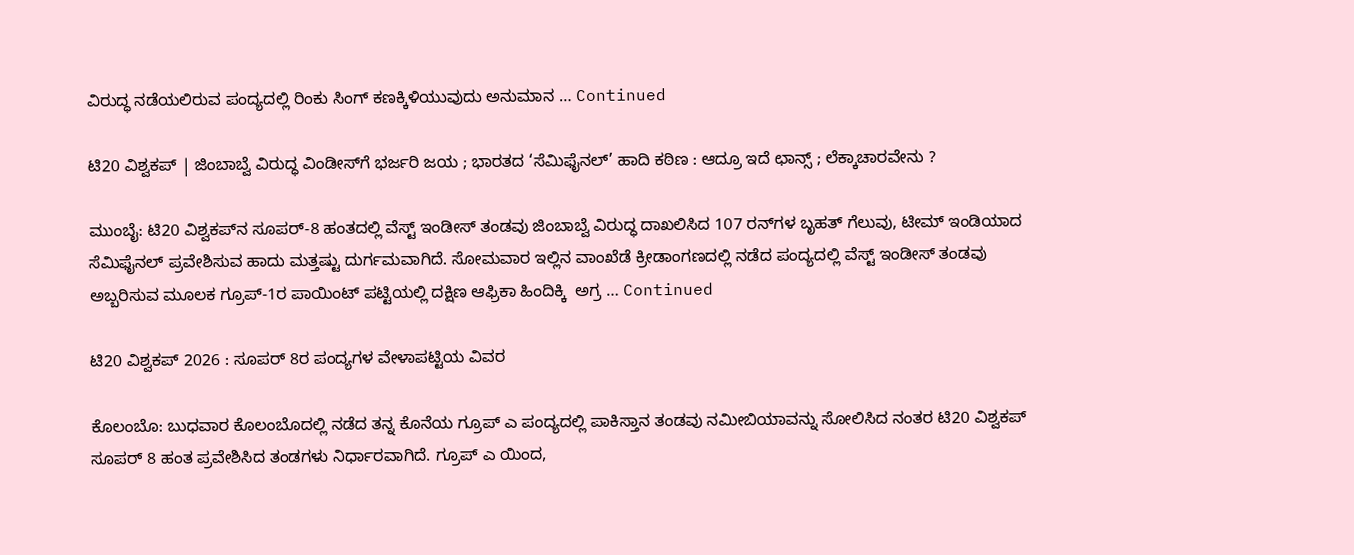ವಿರುದ್ಧ ನಡೆಯಲಿರುವ ಪಂದ್ಯದಲ್ಲಿ ರಿಂಕು ಸಿಂಗ್ ಕಣಕ್ಕಿಳಿಯುವುದು ಅನುಮಾನ … Continued

ಟಿ20 ವಿಶ್ವಕಪ್ | ಜಿಂಬಾಬ್ವೆ ವಿರುದ್ಧ ವಿಂಡೀಸ್‌ಗೆ ಭರ್ಜರಿ ಜಯ ; ಭಾರತದ ‘ಸೆಮಿಫೈನಲ್‌’ ಹಾದಿ ಕಠಿಣ : ಆದ್ರೂ ಇದೆ ಛಾನ್ಸ್ ; ಲೆಕ್ಕಾಚಾರವೇನು ?

ಮುಂಬೈ: ಟಿ20 ವಿಶ್ವಕಪ್‌ನ ಸೂಪರ್-8 ಹಂತದಲ್ಲಿ ವೆಸ್ಟ್ ಇಂಡೀಸ್ ತಂಡವು ಜಿಂಬಾಬ್ವೆ ವಿರುದ್ಧ ದಾಖಲಿಸಿದ 107 ರನ್‌ಗಳ ಬೃಹತ್ ಗೆಲುವು, ಟೀಮ್ ಇಂಡಿಯಾದ ಸೆಮಿಫೈನಲ್ ಪ್ರವೇಶಿಸುವ ಹಾದು ಮತ್ತಷ್ಟು ದುರ್ಗಮವಾಗಿದೆ. ಸೋಮವಾರ ಇಲ್ಲಿನ ವಾಂಖೆಡೆ ಕ್ರೀಡಾಂಗಣದಲ್ಲಿ ನಡೆದ ಪಂದ್ಯದಲ್ಲಿ ವೆಸ್ಟ್ ಇಂಡೀಸ್ ತಂಡವು ಅಬ್ಬರಿಸುವ ಮೂಲಕ ಗ್ರೂಪ್-1ರ ಪಾಯಿಂಟ್ ಪಟ್ಟಿಯಲ್ಲಿ ದಕ್ಷಿಣ ಆಫ್ರಿಕಾ ಹಿಂದಿಕ್ಕಿ  ಅಗ್ರ … Continued

ಟಿ20 ವಿಶ್ವಕಪ್ 2026 : ಸೂಪರ್ 8ರ ಪಂದ್ಯಗಳ ವೇಳಾಪಟ್ಟಿಯ ವಿವರ

ಕೊಲಂಬೊ: ಬುಧವಾರ ಕೊಲಂಬೊದಲ್ಲಿ ನಡೆದ ತನ್ನ ಕೊನೆಯ ಗ್ರೂಪ್ ಎ ಪಂದ್ಯದಲ್ಲಿ ಪಾಕಿಸ್ತಾನ ತಂಡವು ನಮೀಬಿಯಾವನ್ನು ಸೋಲಿಸಿದ ನಂತರ ಟಿ20 ವಿಶ್ವಕಪ್ ಸೂಪರ್ 8 ಹಂತ ಪ್ರವೇಶಿಸಿದ ತಂಡಗಳು ನಿರ್ಧಾರವಾಗಿದೆ. ಗ್ರೂಪ್ ಎ ಯಿಂದ,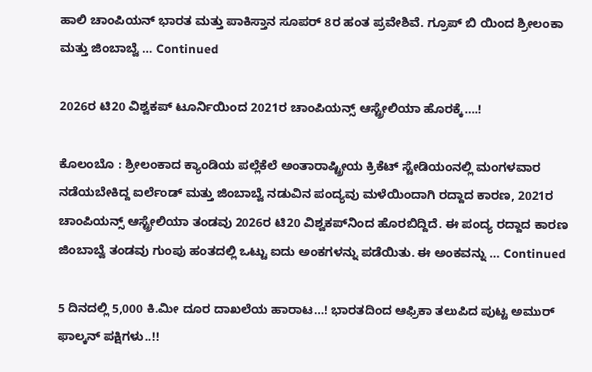ಹಾಲಿ ಚಾಂಪಿಯನ್ ಭಾರತ ಮತ್ತು ಪಾಕಿಸ್ತಾನ ಸೂಪರ್‌ 8ರ ಹಂತ ಪ್ರವೇಶಿವೆ. ಗ್ರೂಪ್ ಬಿ ಯಿಂದ ಶ್ರೀಲಂಕಾ ಮತ್ತು ಜಿಂಬಾಬ್ವೆ … Continued

2026ರ ಟಿ20 ವಿಶ್ವಕಪ್ ಟೂರ್ನಿಯಿಂದ 2021ರ ಚಾಂಪಿಯನ್ಸ್ ಆಸ್ಟ್ರೇಲಿಯಾ ಹೊರಕ್ಕೆ….!

ಕೊಲಂಬೊ : ಶ್ರೀಲಂಕಾದ ಕ್ಯಾಂಡಿಯ ಪಲ್ಲೆಕೆಲೆ ಅಂತಾರಾಷ್ಟ್ರೀಯ ಕ್ರಿಕೆಟ್ ಸ್ಟೇಡಿಯಂನಲ್ಲಿ ಮಂಗಳವಾರ ನಡೆಯಬೇಕಿದ್ದ ಐರ್ಲೆಂಡ್ ಮತ್ತು ಜಿಂಬಾಬ್ವೆ ನಡುವಿನ ಪಂದ್ಯವು ಮಳೆಯಿಂದಾಗಿ ರದ್ದಾದ ಕಾರಣ, 2021ರ ಚಾಂಪಿಯನ್ಸ್ ಆಸ್ಟ್ರೇಲಿಯಾ ತಂಡವು 2026ರ ಟಿ20 ವಿಶ್ವಕಪ್‌ನಿಂದ ಹೊರಬಿದ್ದಿದೆ. ಈ ಪಂದ್ಯ ರದ್ದಾದ ಕಾರಣ ಜಿಂಬಾಬ್ವೆ ತಂಡವು ಗುಂಪು ಹಂತದಲ್ಲಿ ಒಟ್ಟು ಐದು ಅಂಕಗಳನ್ನು ಪಡೆಯಿತು. ಈ ಅಂಕವನ್ನು … Continued

5 ದಿನದಲ್ಲಿ 5,000 ಕಿ.ಮೀ ದೂರ ದಾಖಲೆಯ ಹಾರಾಟ…! ಭಾರತದಿಂದ ಆಫ್ರಿಕಾ ತಲುಪಿದ ಪುಟ್ಟ ಅಮುರ್ ಫಾಲ್ಕನ್‌ ಪಕ್ಷಿಗಳು..!!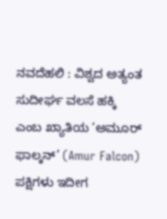ನವದೆಹಲಿ : ವಿಶ್ವದ ಅತ್ಯಂತ ಸುದೀರ್ಘ ವಲಸೆ ಹಕ್ಕಿ ಎಂಬ ಖ್ಯಾತಿಯ ‘ಅಮೂರ್ ಫಾಲ್ಕನ್’ (Amur Falcon) ಪಕ್ಷಿಗಳು ಇದೀಗ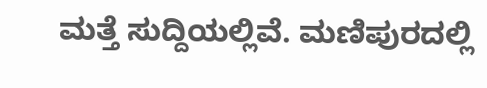ಮತ್ತೆ ಸುದ್ದಿಯಲ್ಲಿವೆ. ಮಣಿಪುರದಲ್ಲಿ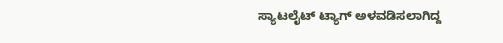ಸ್ಯಾಟಲೈಟ್ ಟ್ಯಾಗ್ ಅಳವಡಿಸಲಾಗಿದ್ದ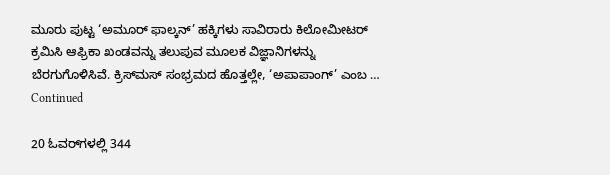ಮೂರು ಪುಟ್ಟ ‘ಅಮೂರ್ ಫಾಲ್ಕನ್’ ಹಕ್ಕಿಗಳು ಸಾವಿರಾರು ಕಿಲೋಮೀಟರ್ ಕ್ರಮಿಸಿ ಆಫ್ರಿಕಾ ಖಂಡವನ್ನು ತಲುಪುವ ಮೂಲಕ ವಿಜ್ಞಾನಿಗಳನ್ನು ಬೆರಗುಗೊಳಿಸಿವೆ. ಕ್ರಿಸ್‌ಮಸ್ ಸಂಭ್ರಮದ ಹೊತ್ತಲ್ಲೇ, ‘ಅಪಾಪಾಂಗ್’ ಎಂಬ … Continued

20 ಓವರ್‌ಗಳಲ್ಲಿ 344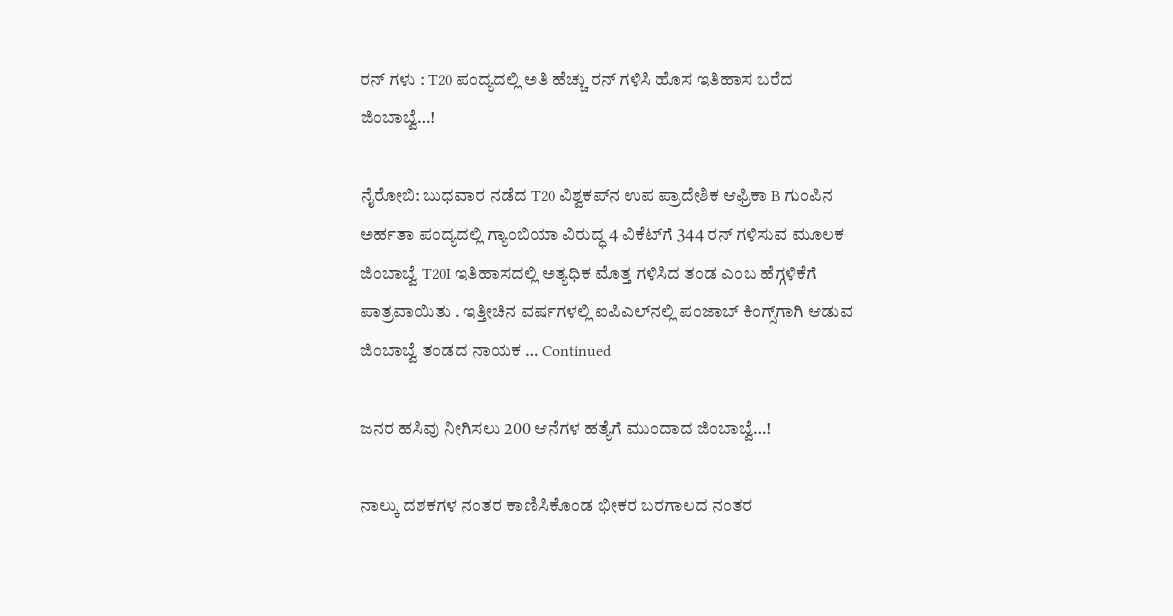ರನ್‌ ಗಳು : T20 ಪಂದ್ಯದಲ್ಲಿ ಅತಿ ಹೆಚ್ಚು ರನ್‌ ಗಳಿಸಿ ಹೊಸ ಇತಿಹಾಸ ಬರೆದ ಜಿಂಬಾಬ್ವೆ…!

ನೈರೋಬಿ: ಬುಧವಾರ ನಡೆದ T20 ವಿಶ್ವಕಪ್‌ನ ಉಪ ಪ್ರಾದೇಶಿಕ ಆಫ್ರಿಕಾ B ಗುಂಪಿನ ಅರ್ಹತಾ ಪಂದ್ಯದಲ್ಲಿ ಗ್ಯಾಂಬಿಯಾ ವಿರುದ್ಧ 4 ವಿಕೆಟ್‌ಗೆ 344 ರನ್ ಗಳಿಸುವ ಮೂಲಕ ಜಿಂಬಾಬ್ವೆ T20I ಇತಿಹಾಸದಲ್ಲಿ ಅತ್ಯಧಿಕ ಮೊತ್ತ ಗಳಿಸಿದ ತಂಡ ಎಂಬ ಹೆಗ್ಗಳಿಕೆಗೆ ಪಾತ್ರವಾಯಿತು . ಇತ್ತೀಚಿನ ವರ್ಷಗಳಲ್ಲಿ ಐಪಿಎಲ್‌ನಲ್ಲಿ ಪಂಜಾಬ್ ಕಿಂಗ್ಸ್‌ಗಾಗಿ ಆಡುವ ಜಿಂಬಾಬ್ವೆ ತಂಡದ ನಾಯಕ … Continued

ಜನರ ಹಸಿವು ನೀಗಿಸಲು 200 ಆನೆಗಳ ಹತ್ಯೆಗೆ ಮುಂದಾದ ಜಿಂಬಾಬ್ವೆ…!

ನಾಲ್ಕು ದಶಕಗಳ ನಂತರ ಕಾಣಿಸಿಕೊಂಡ ಭೀಕರ ಬರಗಾಲದ ನಂತರ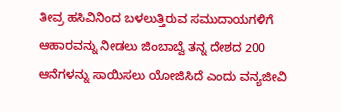ತೀವ್ರ ಹಸಿವಿನಿಂದ ಬಳಲುತ್ತಿರುವ ಸಮುದಾಯಗಳಿಗೆ ಆಹಾರವನ್ನು ನೀಡಲು ಜಿಂಬಾಬ್ವೆ ತನ್ನ ದೇಶದ 200 ಆನೆಗಳನ್ನು ಸಾಯಿಸಲು ಯೋಜಿಸಿದೆ ಎಂದು ವನ್ಯಜೀವಿ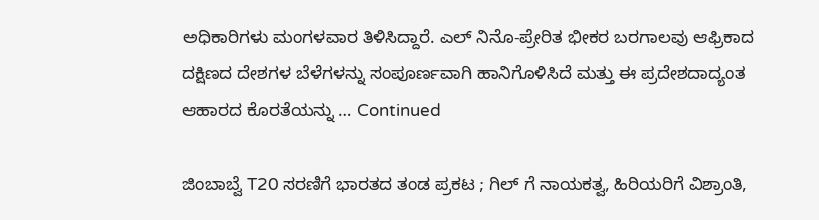ಅಧಿಕಾರಿಗಳು ಮಂಗಳವಾರ ತಿಳಿಸಿದ್ದಾರೆ. ಎಲ್ ನಿನೊ-ಪ್ರೇರಿತ ಭೀಕರ ಬರಗಾಲವು ಆಫ್ರಿಕಾದ ದಕ್ಷಿಣದ ದೇಶಗಳ ಬೆಳೆಗಳನ್ನು ಸಂಪೂರ್ಣವಾಗಿ ಹಾನಿಗೊಳಿಸಿದೆ ಮತ್ತು ಈ ಪ್ರದೇಶದಾದ್ಯಂತ ಆಹಾರದ ಕೊರತೆಯನ್ನು … Continued

ಜಿಂಬಾಬ್ವೆ T20 ಸರಣಿಗೆ ಭಾರತದ ತಂಡ ಪ್ರಕಟ ; ಗಿಲ್ ಗೆ ನಾಯಕತ್ವ, ಹಿರಿಯರಿಗೆ ವಿಶ್ರಾಂತಿ,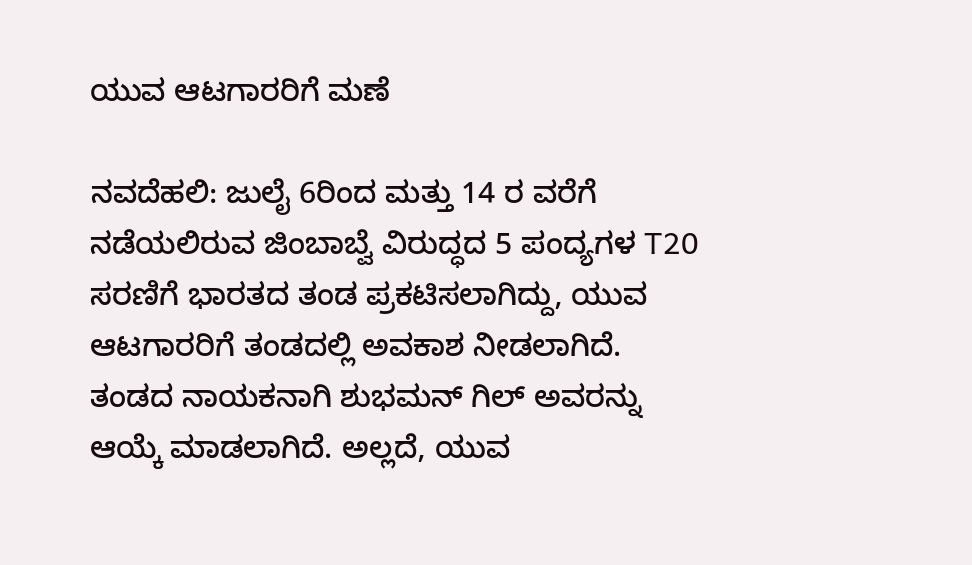ಯುವ ಆಟಗಾರರಿಗೆ ಮಣೆ

ನವದೆಹಲಿ: ಜುಲೈ 6ರಿಂದ ಮತ್ತು 14 ರ ವರೆಗೆ ನಡೆಯಲಿರುವ ಜಿಂಬಾಬ್ವೆ ವಿರುದ್ಧದ 5 ಪಂದ್ಯಗಳ T20 ಸರಣಿಗೆ ಭಾರತದ ತಂಡ ಪ್ರಕಟಿಸಲಾಗಿದ್ದು, ಯುವ ಆಟಗಾರರಿಗೆ ತಂಡದಲ್ಲಿ ಅವಕಾಶ ನೀಡಲಾಗಿದೆ. ತಂಡದ ನಾಯಕನಾಗಿ ಶುಭಮನ್ ಗಿಲ್ ಅವರನ್ನು ಆಯ್ಕೆ ಮಾಡಲಾಗಿದೆ. ಅಲ್ಲದೆ, ಯುವ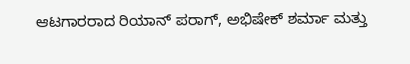ಆಟಗಾರರಾದ ರಿಯಾನ್ ಪರಾಗ್, ಅಭಿಷೇಕ್ ಶರ್ಮಾ ಮತ್ತು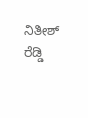ನಿತೀಶ್ ರೆಡ್ಡಿ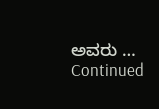ಅವರು … Continued